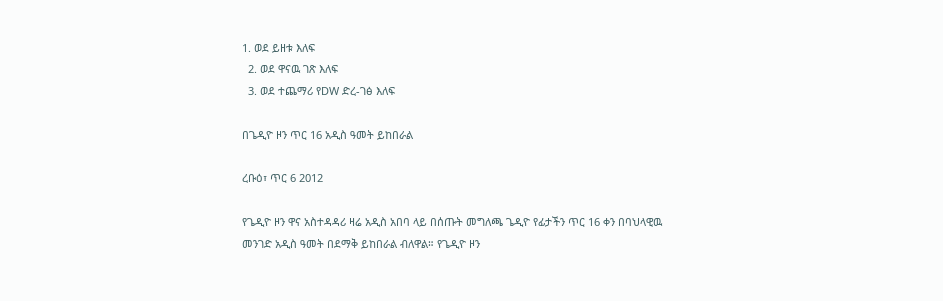1. ወደ ይዘቱ እለፍ
  2. ወደ ዋናዉ ገጽ እለፍ
  3. ወደ ተጨማሪ የDW ድረ-ገፅ እለፍ

በጌዲዮ ዞን ጥር 16 አዲስ ዓመት ይከበራል

ረቡዕ፣ ጥር 6 2012

የጌዲዮ ዞን ዋና አስተዳዳሪ ዛሬ አዲስ አበባ ላይ በሰጡት መግለጫ ጌዲዮ የፊታችን ጥር 16 ቀን በባህላዊዉ መንገድ አዲስ ዓመት በደማቅ ይከበራል ብለዋል። የጌዲዮ ዞን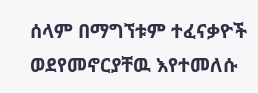ሰላም በማግኘቱም ተፈናቃዮች ወደየመኖርያቸዉ እየተመለሱ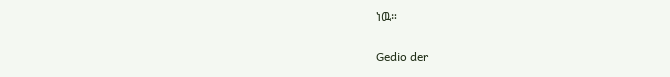ነዉ።

Gedio der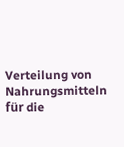Verteilung von Nahrungsmitteln für die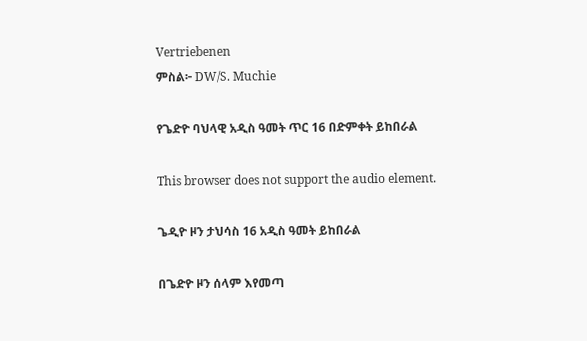Vertriebenen
ምስል፦ DW/S. Muchie

የጌድዮ ባህላዊ አዲስ ዓመት ጥር 16 በድምቀት ይከበራል

This browser does not support the audio element.

ጌዲዮ ዞን ታህሳስ 16 አዲስ ዓመት ይከበራል

በጌድዮ ዞን ሰላም እየመጣ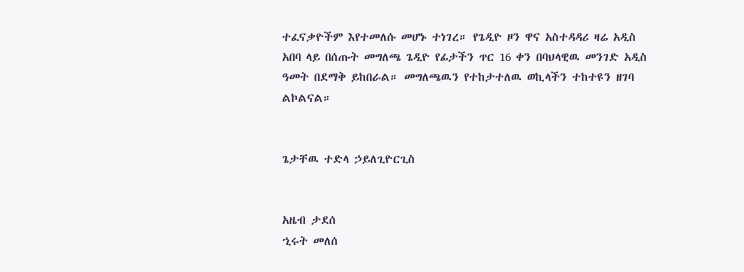ተፈናቃዮችም እየተመለሱ መሆኑ ተነገረ። የጌዲዮ ዞን ዋና አስተዳዳሪ ዛሬ አዲስ አበባ ላይ በሰጡት መግለጫ ጌዲዮ የፊታችን ጥር 16 ቀን በባህላዊዉ መንገድ አዲስ ዓመት በደማቅ ይከበራል። መግለጫዉን የተከታተለዉ ወኪላችን ተከተዩን ዘገባ ልኮልናል።


ጌታቸዉ ተድላ ኃይለጊዮርጊስ


አዜብ ታደሰ
ኂሩት መለሰ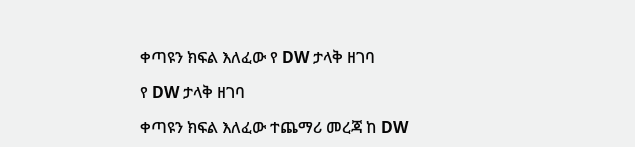ቀጣዩን ክፍል እለፈው የ DW ታላቅ ዘገባ

የ DW ታላቅ ዘገባ

ቀጣዩን ክፍል እለፈው ተጨማሪ መረጃ ከ DW